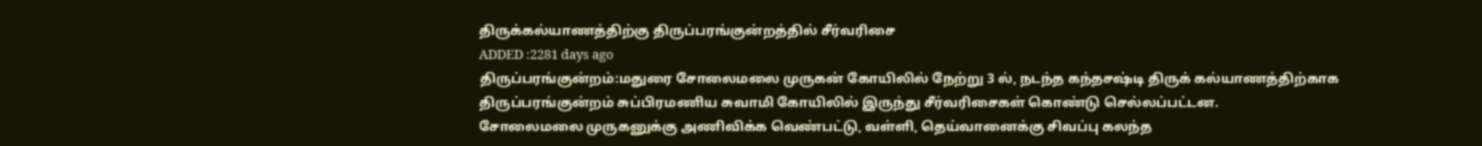திருக்கல்யாணத்திற்கு திருப்பரங்குன்றத்தில் சீர்வரிசை
ADDED :2281 days ago
திருப்பரங்குன்றம்:மதுரை சோலைமலை முருகன் கோயிலில் நேற்று 3 ல், நடந்த கந்தசஷ்டி திருக் கல்யாணத்திற்காக திருப்பரங்குன்றம் சுப்பிரமணிய சுவாமி கோயிலில் இருந்து சீர்வரிசைகள் கொண்டு செல்லப்பட்டன.
சோலைமலை முருகனுக்கு அணிவிக்க வெண்பட்டு, வள்ளி, தெய்வானைக்கு சிவப்பு கலந்த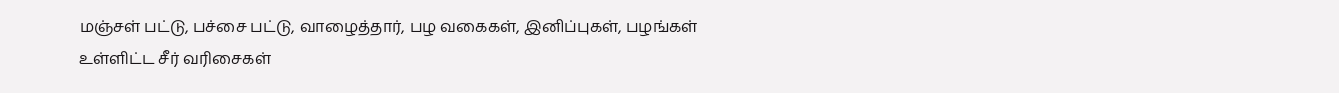மஞ்சள் பட்டு, பச்சை பட்டு, வாழைத்தார், பழ வகைகள், இனிப்புகள், பழங்கள் உள்ளிட்ட சீர் வரிசைகள்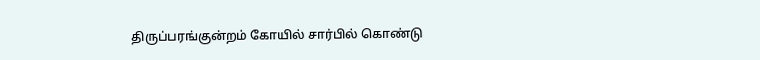திருப்பரங்குன்றம் கோயில் சார்பில் கொண்டு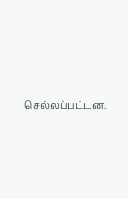செல்லப்பட்டன.